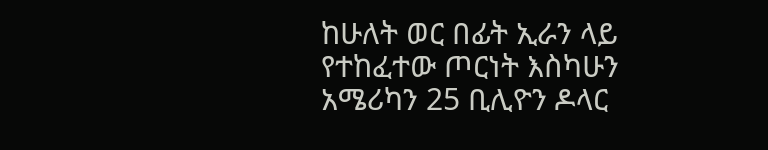ከሁለት ወር በፊት ኢራን ላይ የተከፈተው ጦርነት እስካሁን አሜሪካን 25 ቢሊዮን ዶላር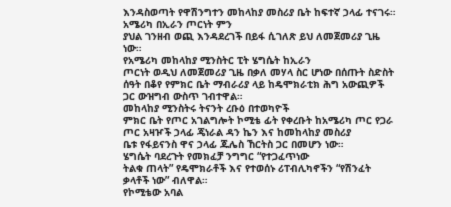እንዳስወጣት የዋሽንግተን መከላከያ መስሪያ ቤት ከፍተኛ ኃላፊ ተናገሩ።
አሜሪካ በኢራን ጦርነት ምን
ያህል ገንዘብ ወጪ እንዳደረገች በይፋ ሲገለጽ ይህ ለመጀመሪያ ጊዜ ነው።
የአሜሪካ መከላከያ ሚንስትር ፒት ሄግሴት ከኢራን
ጦርነት ወዲህ ለመጀመሪያ ጊዜ በቃለ መሃላ ስር ሆነው በሰጡት ስድስት ሰዓት በቆየ የምክር ቤት ማብራሪያ ላይ ከዴሞክራቲክ ሕግ አውጪዎች
ጋር ውዝግብ ውስጥ ገብተዋል።
መከላከያ ሚንስትሩ ትናንት ረቡዕ በተወካዮች
ምክር ቤት የጦር አገልግሎት ኮሚቴ ፊት የቀረቡት ከአሜሪካ ጦር የጋራ ጦር አዛዦች ኃላፊ ጄነራል ዳን ኬን እና ከመከላከያ መስሪያ
ቤቱ የፋይናንስ ዋና ኃላፊ ጁሌስ ኸርትስ ጋር በመሆን ነው።
ሄግሴት ባደረጉት የመክፈቻ ንግግር “የተጋፈጥነው
ትልቁ ጠላት” የዴሞክራቶች እና የተወሰኑ ሪፐብሊካኖችን “የሽንፈት ቃላቶች ነው” ብለዋል።
የኮሚቴው አባል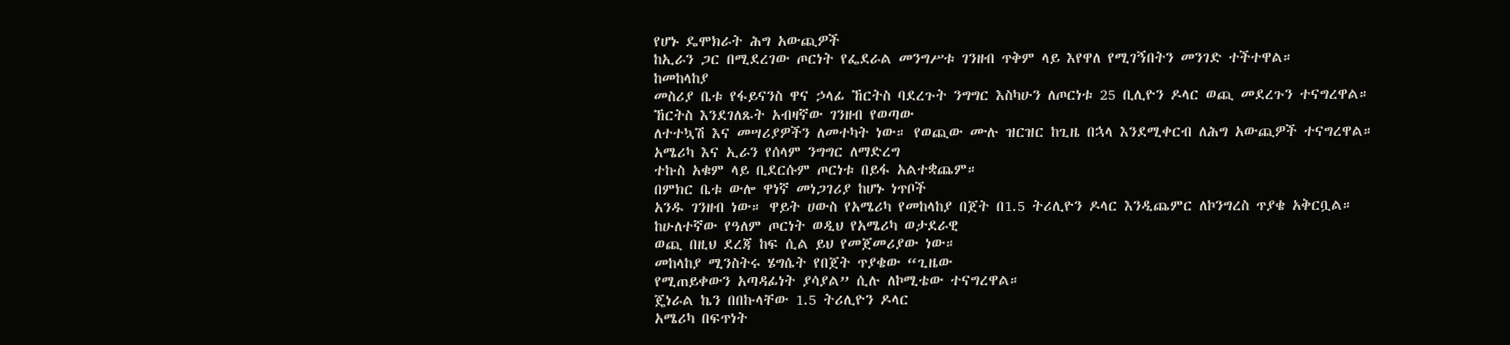የሆኑ ዴሞክራት ሕግ አውጪዎች
ከኢራን ጋር በሚደረገው ጦርነት የፌደራል መንግሥቱ ገንዘብ ጥቅም ላይ እየዋለ የሚገኝበትን መንገድ ተችተዋል።
ከመከላከያ
መስሪያ ቤቱ የፋይናንስ ዋና ኃላፊ ኸርትስ ባደረጉት ንግግር እስካሁን ለጦርነቱ 25 ቢሊዮን ዶላር ወጪ መደረጉን ተናግረዋል።
ኸርትስ እንደገለጹት አብዛኛው ገንዘብ የወጣው
ለተተኳሽ እና መሣሪያዎችን ለመተካት ነው። የወጪው ሙሉ ዝርዝር ከጊዜ በኋላ እንደሚቀርብ ለሕግ አውጪዎች ተናግረዋል።
አሜሪካ እና ኢራን የሰላም ንግግር ለማድረግ
ተኩስ አቁም ላይ ቢደርሱም ጦርነቱ በይፋ አልተቋጨም።
በምክር ቤቱ ውሎ ዋነኛ መነጋገሪያ ከሆኑ ነጥቦች
አንዱ ገንዘብ ነው። ዋይት ሀውስ የአሜሪካ የመከላከያ በጀት በ1.5 ትሪሊዮን ዶላር እንዲጨምር ለኮንግረስ ጥያቄ አቅርቧል።
ከሁለተኛው የዓለም ጦርነት ወዲህ የአሜሪካ ወታደራዊ
ወጪ በዚህ ደረጃ ከፍ ሲል ይህ የመጀመሪያው ነው።
መከላከያ ሚንስትሩ ሄግሴት የበጀት ጥያቄው “ጊዜው
የሚጠይቀውን አጣዳፊነት ያሳያል” ሲሉ ለኮሚቴው ተናግረዋል።
ጄነራል ኬን በበኩላቸው 1.5 ትሪሊዮን ዶላር
አሜሪካ በፍጥነት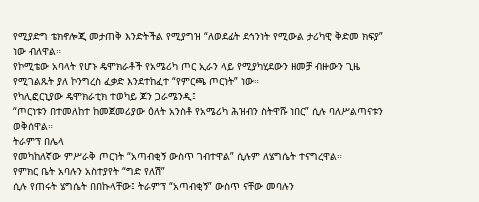የሚያድግ ቴክኖሎጂ መታጠቅ እንድትችል የሚያግዝ “ለወደፊት ደኅንነት የሚውል ታሪካዊ ቅድመ ክፍያ” ነው ብለዋል።
የኮሚቴው አባላት የሆኑ ዴሞክራቶች የአሜሪካ ጦር ኢራን ላይ የሚያካሂደውን ዘመቻ ብዙውን ጊዜ የሚገልጹት ያለ ኮንግረስ ፈቃድ እንደተከፈተ “የምርጫ ጦርነት” ነው።
የካሊፎርኒያው ዴሞክራቲክ ተወካይ ጆን ጋራሜንዲ፤
“ጦርነቱን በተመለከተ ከመጀመሪያው ዕለት አንስቶ የአሜሪካ ሕዝብን ስትዋሹ ነበር” ሲሉ ባለሥልጣናቱን ወቅሰዋል።
ትራምፕ በሌላ
የመካከለኛው ምሥራቅ ጦርነት “አጣብቂኝ ውስጥ ገብተዋል” ሲሉም ለሄግሴት ተናግረዋል።
የምክር ቤት አባሉን አስተያየት “ግድ የለሽ”
ሲሉ የጠሩት ሄግሴት በበኩላቸው፤ ትራምፕ “አጣብቂኝ” ውስጥ ናቸው መባሉን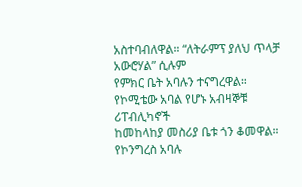አስተባብለዋል። “ለትራምፕ ያለህ ጥላቻ አውሮሃል” ሲሉም
የምክር ቤት አባሉን ተናግረዋል።
የኮሚቴው አባል የሆኑ አብዛኞቹ ሪፐብሊካኖች
ከመከላከያ መስሪያ ቤቱ ጎን ቆመዋል። የኮንግረስ አባሉ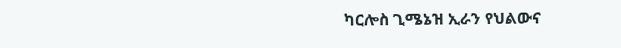ካርሎስ ጊሜኔዝ ኢራን የህልውና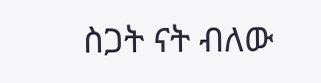ስጋት ናት ብለው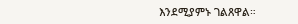እንደሚያምኑ ገልጸዋል።